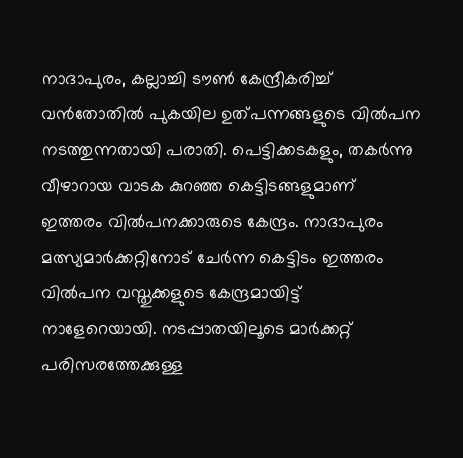നാദാപുരം, കല്ലാച്ചി ടൗൺ കേന്ദ്രീകരിച്ച് വൻതോതിൽ പുകയില ഉത്പന്നങ്ങളുടെ വിൽപന നടത്തുന്നതായി പരാതി. പെട്ടിക്കടകളും, തകർന്നു വീഴാറായ വാടക കുറഞ്ഞ കെട്ടിടങ്ങളുമാണ് ഇത്തരം വിൽപനക്കാരുടെ കേന്ദ്രം. നാദാപുരം മത്സ്യമാർക്കറ്റിനോട് ചേർന്ന കെട്ടിടം ഇത്തരം വിൽപന വസ്തുക്കളുടെ കേന്ദ്രമായിട്ട് നാളേറെയായി. നടപ്പാതയിലൂടെ മാർക്കറ്റ് പരിസരത്തേക്കുള്ള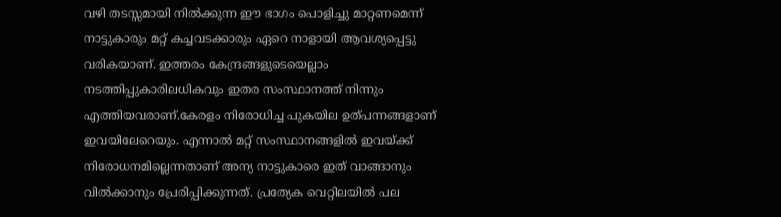വഴി തടസ്സമായി നിൽക്കുന്ന ഈ ഭാഗം പൊളിച്ചു മാറ്റണമെന്ന് നാട്ടുകാരും മറ്റ് കച്ചവടക്കാരും ഏറെ നാളായി ആവശ്യപ്പെട്ടു വരികയാണ്. ഇത്തരം കേന്ദ്രങ്ങളുടെയെല്ലാം നടത്തിപ്പുകാരിലധികവും ഇതര സംസ്ഥാനത്ത് നിന്നും എത്തിയവരാണ്.കേരളം നിരോധിച്ച പുകയില ഉത്പന്നങ്ങളാണ് ഇവയിലേറെയും. എന്നാൽ മറ്റ് സംസ്ഥാനങ്ങളിൽ ഇവയ്ക്ക് നിരോധനമില്ലെന്നതാണ് അന്യ നാട്ടുകാരെ ഇത് വാങ്ങാനും വിൽക്കാനും പ്രേരിപ്പിക്കുന്നത്. പ്രത്യേക വെറ്റിലയിൽ പല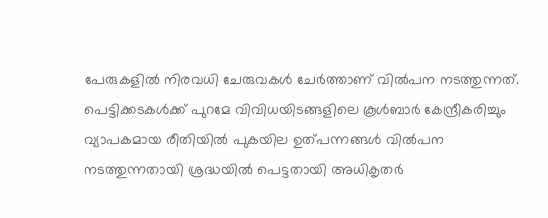പേരുകളിൽ നിരവധി ചേരുവകൾ ചേർത്താണ് വിൽപന നടത്തുന്നത്. പെട്ടിക്കടകൾക്ക് പുറമേ വിവിധയിടങ്ങളിലെ കൂൾബാർ കേന്ദ്രീകരിച്ചും വ്യാപകമായ രീതിയിൽ പുകയില ഉത്പന്നങ്ങൾ വിൽപന നടത്തുന്നതായി ശ്രദ്ധയിൽ പെട്ടതായി അധികൃതർ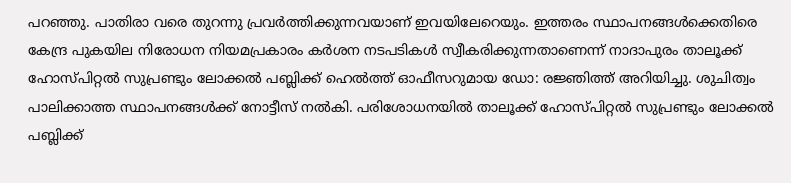പറഞ്ഞു. പാതിരാ വരെ തുറന്നു പ്രവർത്തിക്കുന്നവയാണ് ഇവയിലേറെയും. ഇത്തരം സ്ഥാപനങ്ങൾക്കെതിരെ കേന്ദ്ര പുകയില നിരോധന നിയമപ്രകാരം കർശന നടപടികൾ സ്വീകരിക്കുന്നതാണെന്ന് നാദാപുരം താലൂക്ക് ഹോസ്പിറ്റൽ സുപ്രണ്ടും ലോക്കൽ പബ്ലിക്ക് ഹെൽത്ത് ഓഫീസറുമായ ഡോ: രജ്ഞിത്ത് അറിയിച്ചു. ശുചിത്വം പാലിക്കാത്ത സ്ഥാപനങ്ങൾക്ക് നോട്ടീസ് നൽകി. പരിശോധനയിൽ താലൂക്ക് ഹോസ്പിറ്റൽ സുപ്രണ്ടും ലോക്കൽ പബ്ലിക്ക്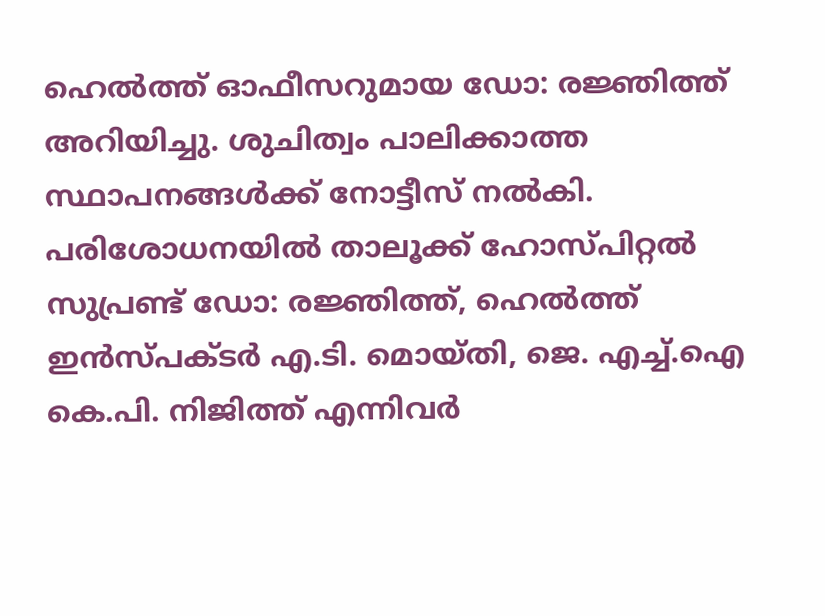ഹെൽത്ത് ഓഫീസറുമായ ഡോ: രജ്ഞിത്ത് അറിയിച്ചു. ശുചിത്വം പാലിക്കാത്ത സ്ഥാപനങ്ങൾക്ക് നോട്ടീസ് നൽകി. പരിശോധനയിൽ താലൂക്ക് ഹോസ്പിറ്റൽ സുപ്രണ്ട് ഡോ: രജ്ഞിത്ത്, ഹെൽത്ത് ഇൻസ്പക്ടർ എ.ടി. മൊയ്തി, ജെ. എച്ച്.ഐ കെ.പി. നിജിത്ത് എന്നിവർ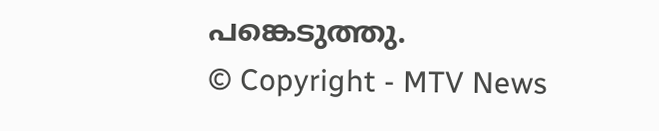പങ്കെടുത്തു.
© Copyright - MTV News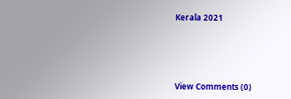Kerala 2021





View Comments (0)